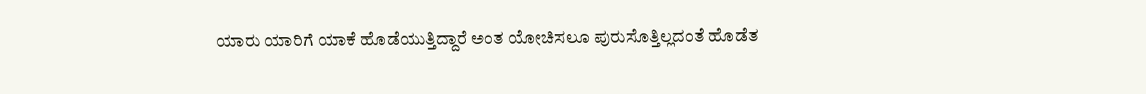ಯಾರು ಯಾರಿಗೆ ಯಾಕೆ ಹೊಡೆಯುತ್ತಿದ್ದಾರೆ ಅಂತ ಯೋಚಿಸಲೂ ಪುರುಸೊತ್ತಿಲ್ಲದಂತೆ ಹೊಡೆತ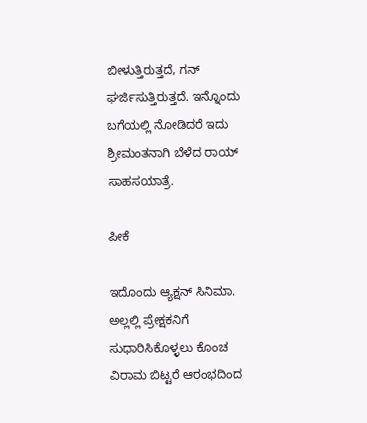ಬೀಳುತ್ತಿರುತ್ತದೆ, ಗನ್ ಘರ್ಜಿಸುತ್ತಿರುತ್ತದೆ. ಇನ್ನೊಂದು ಬಗೆಯಲ್ಲಿ ನೋಡಿದರೆ ಇದು ಶ್ರೀಮಂತನಾಗಿ ಬೆಳೆದ ರಾಯ್‌ ಸಾಹಸಯಾತ್ರೆ.

ಪೀಕೆ

ಇದೊಂದು ಆ್ಯಕ್ಷನ್‌ ಸಿನಿಮಾ. ಅಲ್ಲಲ್ಲಿ ಪ್ರೇಕ್ಷಕನಿಗೆ ಸುಧಾರಿಸಿಕೊಳ್ಳಲು ಕೊಂಚ ವಿರಾಮ ಬಿಟ್ಟರೆ ಆರಂಭದಿಂದ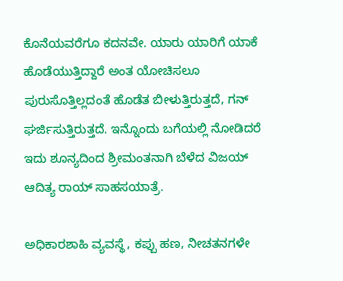ಕೊನೆಯವರೆಗೂ ಕದನವೇ. ಯಾರು ಯಾರಿಗೆ ಯಾಕೆ ಹೊಡೆಯುತ್ತಿದ್ದಾರೆ ಅಂತ ಯೋಚಿಸಲೂ ಪುರುಸೊತ್ತಿಲ್ಲದಂತೆ ಹೊಡೆತ ಬೀಳುತ್ತಿರುತ್ತದೆ, ಗನ್ ಘರ್ಜಿಸುತ್ತಿರುತ್ತದೆ. ಇನ್ನೊಂದು ಬಗೆಯಲ್ಲಿ ನೋಡಿದರೆ ಇದು ಶೂನ್ಯದಿಂದ ಶ್ರೀಮಂತನಾಗಿ ಬೆಳೆದ ವಿಜಯ್‌ ಆದಿತ್ಯ ರಾಯ್‌ ಸಾಹಸಯಾತ್ರೆ.

ಅಧಿಕಾರಶಾಹಿ ವ್ಯವಸ್ಥೆ, ಕಪ್ಪು ಹಣ, ನೀಚತನಗಳೇ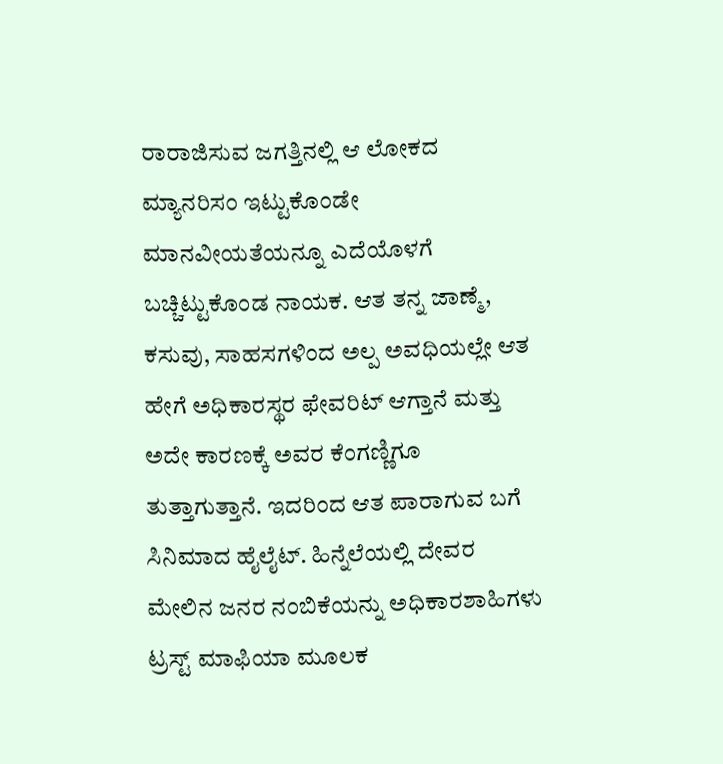ರಾರಾಜಿಸುವ ಜಗತ್ತಿನಲ್ಲಿ ಆ ಲೋಕದ ಮ್ಯಾನರಿಸಂ ಇಟ್ಟುಕೊಂಡೇ ಮಾನವೀಯತೆಯನ್ನೂ ಎದೆಯೊಳಗೆ ಬಚ್ಚಿಟ್ಟುಕೊಂಡ ನಾಯಕ. ಆತ ತನ್ನ ಜಾಣ್ಮೆ, ಕಸುವು, ಸಾಹಸಗಳಿಂದ ಅಲ್ಪ ಅವಧಿಯಲ್ಲೇ ಆತ ಹೇಗೆ ಅಧಿಕಾರಸ್ಥರ ಫೇವರಿಟ್‌ ಆಗ್ತಾನೆ ಮತ್ತು ಅದೇ ಕಾರಣಕ್ಕೆ ಅವರ ಕೆಂಗಣ್ಣಿಗೂ ತುತ್ತಾಗುತ್ತಾನೆ. ಇದರಿಂದ ಆತ ಪಾರಾಗುವ ಬಗೆ ಸಿನಿಮಾದ ಹೈಲೈಟ್‌. ಹಿನ್ನೆಲೆಯಲ್ಲಿ ದೇವರ ಮೇಲಿನ ಜನರ ನಂಬಿಕೆಯನ್ನು ಅಧಿಕಾರಶಾಹಿಗಳು ಟ್ರಸ್ಟ್‌ ಮಾಫಿಯಾ ಮೂಲಕ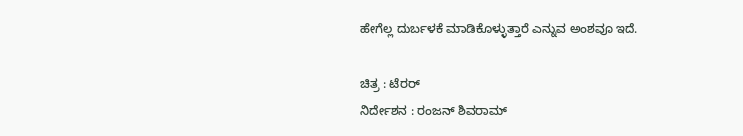ಹೇಗೆಲ್ಲ ದುರ್ಬಳಕೆ ಮಾಡಿಕೊಳ್ಳುತ್ತಾರೆ ಎನ್ನುವ ಅಂಶವೂ ಇದೆ.

ಚಿತ್ರ : ಟೆರರ್‌
ನಿರ್ದೇಶನ : ರಂಜನ್‌ ಶಿವರಾಮ್‌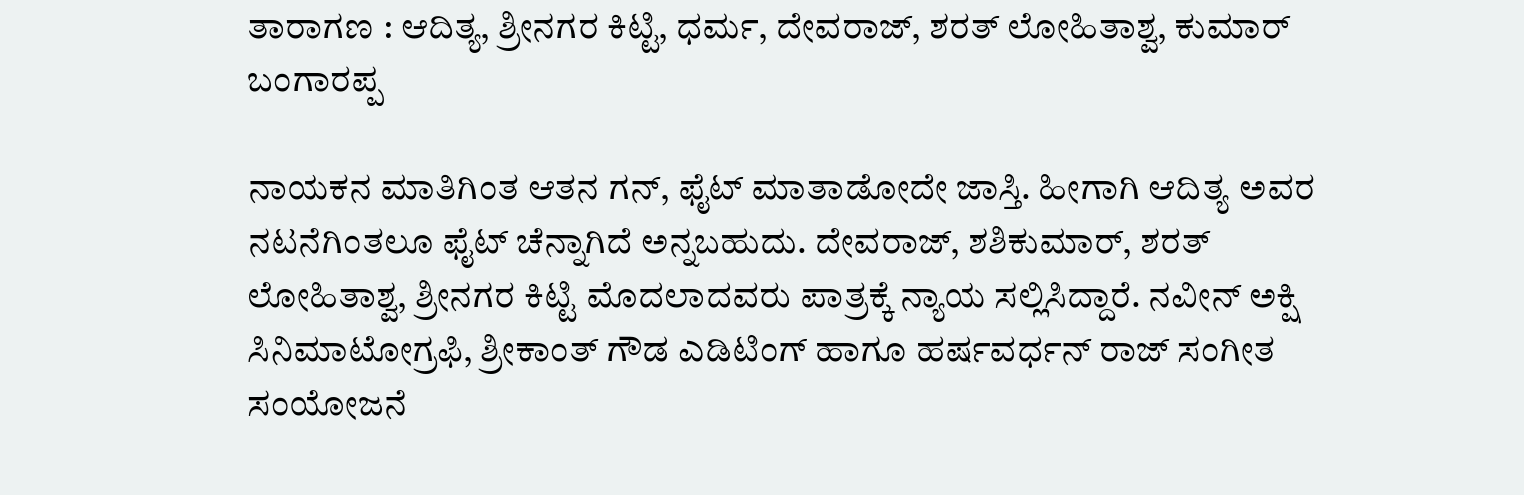ತಾರಾಗಣ : ಆದಿತ್ಯ, ಶ್ರೀನಗರ ಕಿಟ್ಟಿ, ಧರ್ಮ, ದೇವರಾಜ್‌, ಶರತ್‌ ಲೋಹಿತಾಶ್ವ, ಕುಮಾರ್‌ ಬಂಗಾರಪ್ಪ

ನಾಯಕನ ಮಾತಿಗಿಂತ ಆತನ ಗನ್‌, ಫೈಟ್‌ ಮಾತಾಡೋದೇ ಜಾಸ್ತಿ. ಹೀಗಾಗಿ ಆದಿತ್ಯ ಅವರ ನಟನೆಗಿಂತಲೂ ಫೈಟ್‌ ಚೆನ್ನಾಗಿದೆ ಅನ್ನಬಹುದು. ದೇವರಾಜ್‌, ಶಶಿಕುಮಾರ್‌, ಶರತ್‌ ಲೋಹಿತಾಶ್ವ, ಶ್ರೀನಗರ ಕಿಟ್ಟಿ ಮೊದಲಾದವರು ಪಾತ್ರಕ್ಕೆ ನ್ಯಾಯ ಸಲ್ಲಿಸಿದ್ದಾರೆ. ನವೀನ್‌ ಅಕ್ಷಿ ಸಿನಿಮಾಟೋಗ್ರಫಿ, ಶ್ರೀಕಾಂತ್‌ ಗೌಡ ಎಡಿಟಿಂಗ್‌ ಹಾಗೂ ಹರ್ಷವರ್ಧನ್‌ ರಾಜ್‌ ಸಂಗೀತ ಸಂಯೋಜನೆ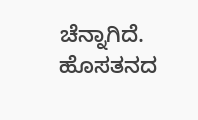ಚೆನ್ನಾಗಿದೆ. ಹೊಸತನದ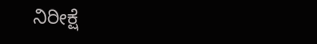ನಿರೀಕ್ಷೆ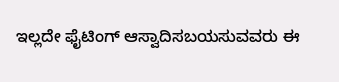ಇಲ್ಲದೇ ಫೈಟಿಂಗ್‌ ಆಸ್ವಾದಿಸಬಯಸುವವರು ಈ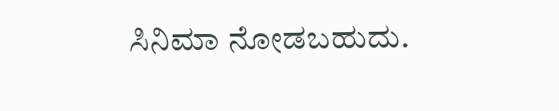ಸಿನಿಮಾ ನೋಡಬಹುದು.